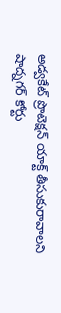అడ్వకేట్ ప్రొటెక్షన్ యాక్ట్ తీసుకురావాలని షాద్నగర్ కోర్టు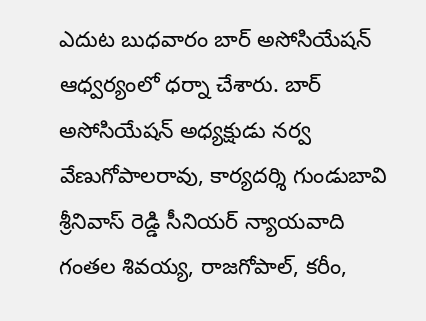ఎదుట బుధవారం బార్ అసోసియేషన్ ఆధ్వర్యంలో ధర్నా చేశారు. బార్ అసోసియేషన్ అధ్యక్షుడు నర్వ వేణుగోపాలరావు, కార్యదర్శి గుండుబావి శ్రీనివాస్ రెడ్డి సీనియర్ న్యాయవాది గంతల శివయ్య, రాజగోపాల్, కరీం,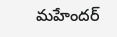మహేందర్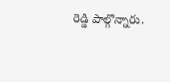రెడ్డి పాల్గొన్నారు.